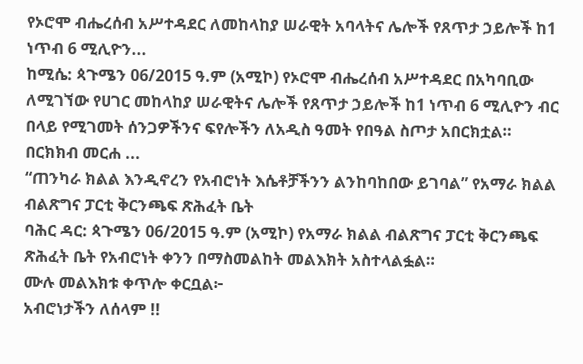የኦሮሞ ብሔረሰብ አሥተዳደር ለመከላከያ ሠራዊት አባላትና ሌሎች የጸጥታ ኃይሎች ከ1 ነጥብ 6 ሚሊዮን...
ከሚሴ: ጳጉሜን 06/2015 ዓ.ም (አሚኮ) የኦሮሞ ብሔረሰብ አሥተዳደር በአካባቢው ለሚገኘው የሀገር መከላከያ ሠራዊትና ሌሎች የጸጥታ ኃይሎች ከ1 ነጥብ 6 ሚሊዮን ብር በላይ የሚገመት ሰንጋዎችንና ፍየሎችን ለአዲስ ዓመት የበዓል ስጦታ አበርክቷል።
በርክክብ መርሐ ...
“ጠንካራ ክልል እንዲኖረን የአብሮነት እሴቶቻችንን ልንከባከበው ይገባል” የአማራ ክልል ብልጽግና ፓርቲ ቅርንጫፍ ጽሕፈት ቤት
ባሕር ዳር: ጳጉሜን 06/2015 ዓ.ም (አሚኮ) የአማራ ክልል ብልጽግና ፓርቲ ቅርንጫፍ ጽሕፈት ቤት የአብሮነት ቀንን በማስመልከት መልእክት አስተላልፏል።
ሙሉ መልእክቱ ቀጥሎ ቀርቧል፦
አብሮነታችን ለሰላም !!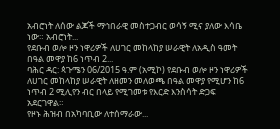አብሮነት ለሰው ልጆች ማኅበራዊ መስተጋብር ወሳኝ ሚና ያለው እሳቤ ነው። አብሮነት...
የደቡብ ወሎ ዞን ነዋሪዎች ለሀገር መከላከያ ሠራዊት ለአዲስ ዓመት በዓል መዋያ ከ6 ነጥብ 2...
ባሕር ዳር: ጳጉሜን 06/2015 ዓ.ም (አሚኮ) የደቡብ ወሎ ዞን ነዋሪዎች ለሀገር መከላከያ ሠራዊት ለዘመን መለወጫ በዓል መዋያ የሚሆን ከ6 ነጥብ 2 ሚሊየን ብር በላይ የሚገመቱ የእርድ እንስሳት ድጋፍ አደርገዋል።
የዞኑ ሕዝብ በአካባቢው ለተሰማራው...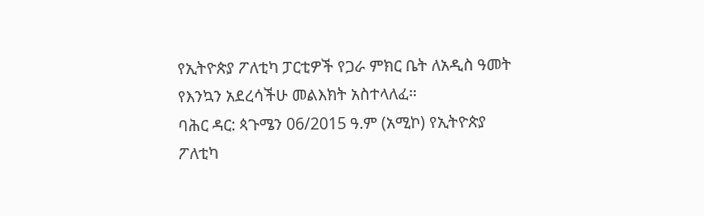የኢትዮጵያ ፖለቲካ ፓርቲዎች የጋራ ምክር ቤት ለአዲስ ዓመት የእንኳን አደረሳችሁ መልእክት አስተላለፈ።
ባሕር ዳር: ጳጉሜን 06/2015 ዓ.ም (አሚኮ) የኢትዮጵያ ፖለቲካ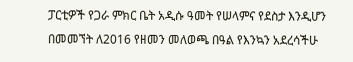ፓርቲዎች የጋራ ምክር ቤት አዲሱ ዓመት የሠላምና የደስታ እንዲሆን በመመኘት ለ2016 የዘመን መለወጫ በዓል የእንኳን አደረሳችሁ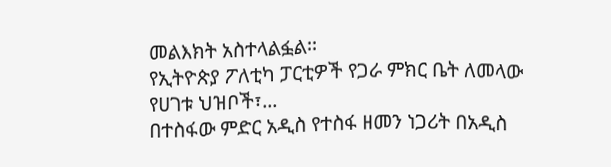መልእክት አስተላልፏል፡፡
የኢትዮጵያ ፖለቲካ ፓርቲዎች የጋራ ምክር ቤት ለመላው የሀገቱ ህዝቦች፣...
በተስፋው ምድር አዲስ የተስፋ ዘመን ነጋሪት በአዲስ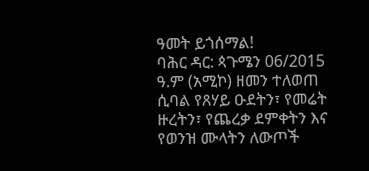ዓመት ይጎሰማል!
ባሕር ዳር: ጳጉሜን 06/2015 ዓ.ም (አሚኮ) ዘመን ተለወጠ ሲባል የጸሃይ ዑደትን፣ የመሬት ዙረትን፣ የጨረቃ ደምቀትን እና የወንዝ ሙላትን ለውጦች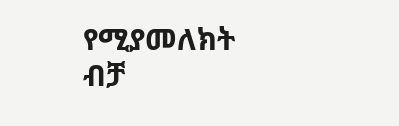የሚያመለክት ብቻ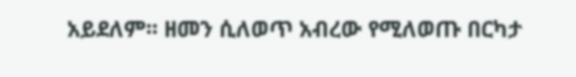አይደለም፡፡ ዘመን ሲለወጥ አብረው የሚለወጡ በርካታ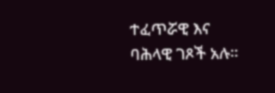ተፈጥሯዊ እና ባሕላዊ ገጾች አሉ፡፡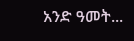አንድ ዓመት...